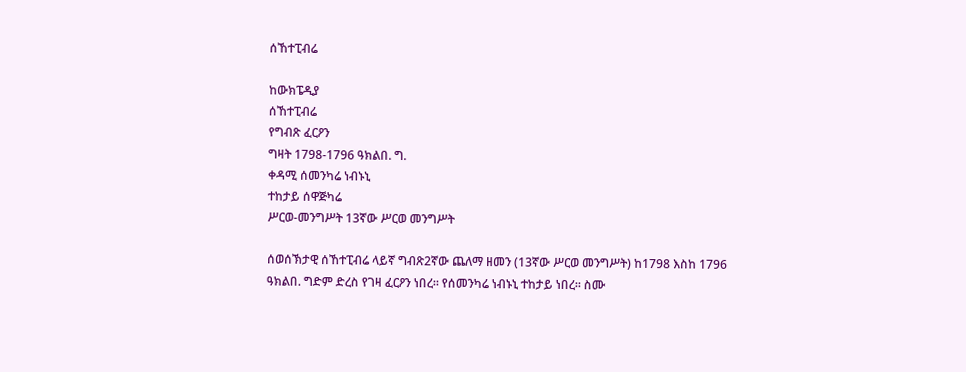ሰኸተፒብሬ

ከውክፔዲያ
ሰኸተፒብሬ
የግብጽ ፈርዖን
ግዛት 1798-1796 ዓክልበ. ግ.
ቀዳሚ ሰመንካሬ ነብኑኒ
ተከታይ ሰዋጅካሬ
ሥርወ-መንግሥት 13ኛው ሥርወ መንግሥት

ሰወሰኽታዊ ሰኸተፒብሬ ላይኛ ግብጽ2ኛው ጨለማ ዘመን (13ኛው ሥርወ መንግሥት) ከ1798 እስከ 1796 ዓክልበ. ግድም ድረስ የገዛ ፈርዖን ነበረ። የሰመንካሬ ነብኑኒ ተከታይ ነበረ። ስሙ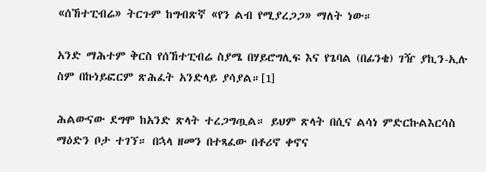«ሰኸተፒብሬ» ትርጉም ከግብጽኛ «የን ልብ የሚያረጋጋ» ማለት ነው።

አንድ ማሕተም ቅርስ የሰኸተፒብሬ ስያሜ በሃይሮግሊፍ እና የጌባል (በፊንቄ) ገዥ ያኪን-ኢሉ ስም በኩነይፎርም ጽሕፈት አንድላይ ያሳያል።[1]

ሕልውናው ደግሞ ከአንድ ጽላት ተረጋግጧል። ይህም ጽላት በሲና ልሳነ ምድርኩልእርሳስ ማዕድን ቦታ ተገኘ። በኋላ ዘመን በተጻፈው በቶሪኖ ቀኖና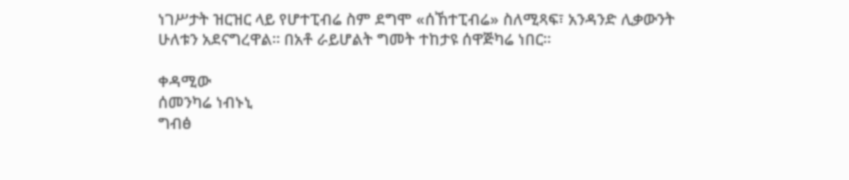ነገሥታት ዝርዝር ላይ የሆተፒብሬ ስም ደግሞ «ሰኸተፒብሬ» ስለሚጻፍ፣ አንዳንድ ሊቃውንት ሁለቱን አደናግረዋል። በአቶ ራይሆልት ግመት ተከታዩ ሰዋጅካሬ ነበር።

ቀዳሚው
ሰመንካሬ ነብኑኒ
ግብፅ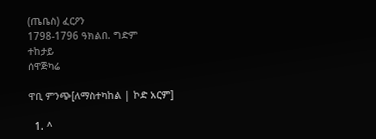(ጤቤስ) ፈርዖን
1798-1796 ዓክልበ. ግድም
ተከታይ
ሰዋጅካሬ

ዋቢ ምንጭ[ለማስተካከል | ኮድ አርም]

  1. ^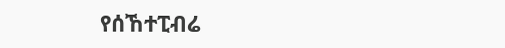የሰኸተፒብሬ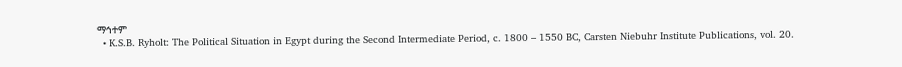ማኅተም
  • K.S.B. Ryholt: The Political Situation in Egypt during the Second Intermediate Period, c. 1800 – 1550 BC, Carsten Niebuhr Institute Publications, vol. 20.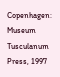Copenhagen: Museum Tusculanum Press, 1997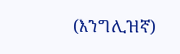(እንግሊዝኛ)